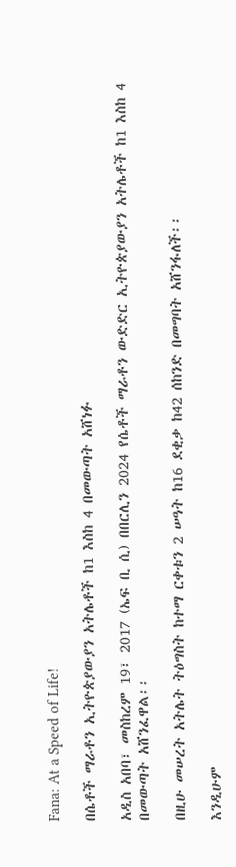Fana: At a Speed of Life!

በሴቶች ማራቶን ኢትዮጵያውያን አትሌቶች ከ1 እስከ 4 በመውጣት አሸነፉ

አዲስ አበባ፣ መስከረም 19፣ 2017 (ኤፍ ቢ ሲ) በበርሊን 2024 የሴቶች ማራቶን ውድድር ኢትዮጵያውያን አትሌቶች ከ1 እስከ 4 በመውጣት አሸንፈዋል፡፡

በዚሁ መሠረት አትሌት ትዕግስት ከተማ ርቀቱን 2 ሠዓት ከ16 ደቂቃ ከ42 ሰከንድ በመግባት አሸንፋለች፡፡

እንዲሁም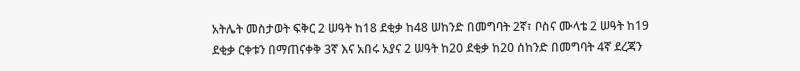አትሌት መስታወት ፍቅር 2 ሠዓት ከ18 ደቂቃ ከ48 ሠከንድ በመግባት 2ኛ፣ ቦስና ሙላቴ 2 ሠዓት ከ19 ደቂቃ ርቀቱን በማጠናቀቅ 3ኛ እና አበሩ አያና 2 ሠዓት ከ20 ደቂቃ ከ20 ሰከንድ በመግባት 4ኛ ደረጃን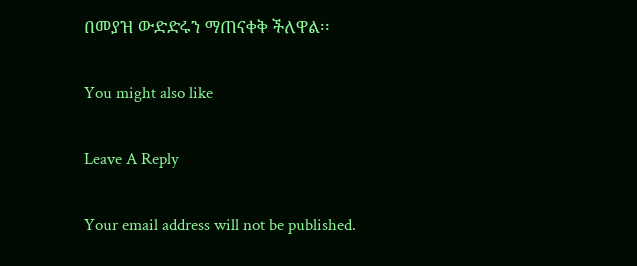በመያዝ ውድድሩን ማጠናቀቅ ችለዋል፡፡

You might also like

Leave A Reply

Your email address will not be published.